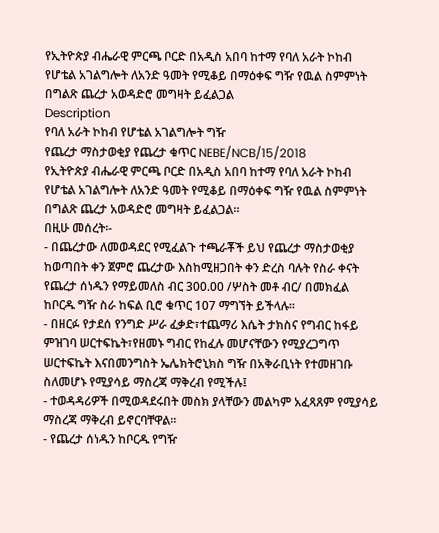የኢትዮጵያ ብሔራዊ ምርጫ ቦርድ በአዲስ አበባ ከተማ የባለ አራት ኮከብ የሆቴል አገልግሎት ለአንድ ዓመት የሚቆይ በማዕቀፍ ግዥ የዉል ስምምነት በግልጽ ጨረታ አወዳድሮ መግዛት ይፈልጋል
Description
የባለ አራት ኮከብ የሆቴል አገልግሎት ግዥ
የጨረታ ማስታወቂያ የጨረታ ቁጥር NEBE/NCB/15/2018
የኢትዮጵያ ብሔራዊ ምርጫ ቦርድ በአዲስ አበባ ከተማ የባለ አራት ኮከብ የሆቴል አገልግሎት ለአንድ ዓመት የሚቆይ በማዕቀፍ ግዥ የዉል ስምምነት በግልጽ ጨረታ አወዳድሮ መግዛት ይፈልጋል።
በዚሁ መሰረት፡-
- በጨረታው ለመወዳደር የሚፈልጉ ተጫራቾች ይህ የጨረታ ማስታወቂያ ከወጣበት ቀን ጀምሮ ጨረታው እስከሚዘጋበት ቀን ድረስ ባሉት የስራ ቀናት የጨረታ ሰነዱን የማይመለስ ብር 300.00 /ሦስት መቶ ብር/ በመክፈል ከቦርዱ ግዥ ስራ ከፍል ቢሮ ቁጥር 107 ማግኘት ይችላሉ።
- በዘርፉ የታደሰ የንግድ ሥራ ፈቃድ፣ተጨማሪ እሴት ታክስና የግብር ከፋይ ምዝገባ ሠርተፍኬት፣የዘመኑ ግብር የከፈሉ መሆናቸውን የሚያረጋግጥ ሠርተፍኬት እናበመንግስት ኤሌክትሮኒክስ ግዥ በአቅራቢነት የተመዘገቡ ስለመሆኑ የሚያሳይ ማስረጃ ማቅረብ የሚችሉ፤
- ተወዳዳሪዎች በሚወዳደሩበት መስክ ያላቸውን መልካም አፈጻጸም የሚያሳይ ማስረጃ ማቅረብ ይኖርባቸዋል።
- የጨረታ ሰነዱን ከቦርዱ የግዥ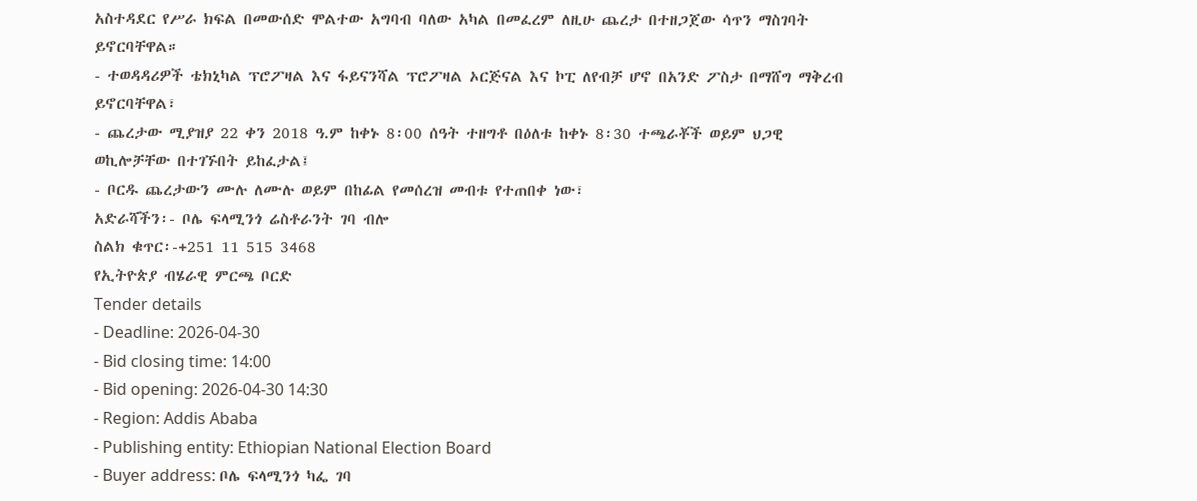አስተዳደር የሥራ ክፍል በመውሰድ ሞልተው አግባብ ባለው አካል በመፈረም ለዚሁ ጨረታ በተዘጋጀው ሳጥን ማስገባት ይኖርባቸዋል።
- ተወዳዳሪዎች ቴክኒካል ፕሮፖዛል እና ፋይናንሻል ፕሮፖዛል ኦርጅናል እና ኮፒ ለየብቻ ሆኖ በአንድ ፖስታ በማሸግ ማቅረብ ይኖርባቸዋል፣
- ጨረታው ሚያዝያ 22 ቀን 2018 ዓ.ም ከቀኑ 8፡00 ሰዓት ተዘግቶ በዕለቱ ከቀኑ 8፡30 ተጫራቾች ወይም ህጋዊ ወኪሎቻቸው በተገኙበት ይከፈታል፤
- ቦርዱ ጨረታውን ሙሉ ለሙሉ ወይም በከፊል የመሰረዝ መብቱ የተጠበቀ ነው፣
አድራሻችን፡- ቦሌ ፍላሚንጎ ሬስቶራንት ገባ ብሎ
ስልክ ቁጥር፡-+251 11 515 3468
የኢትዮጵያ ብሄራዊ ምርጫ ቦርድ
Tender details
- Deadline: 2026-04-30
- Bid closing time: 14:00
- Bid opening: 2026-04-30 14:30
- Region: Addis Ababa
- Publishing entity: Ethiopian National Election Board
- Buyer address: ቦሌ ፍላሚንጎ ካፌ ገባ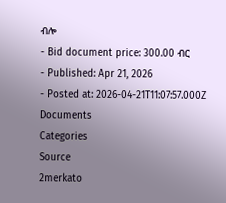ብሎ
- Bid document price: 300.00 ብር
- Published: Apr 21, 2026
- Posted at: 2026-04-21T11:07:57.000Z
Documents
Categories
Source
2merkato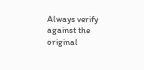Always verify against the original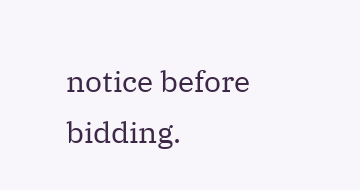notice before bidding.